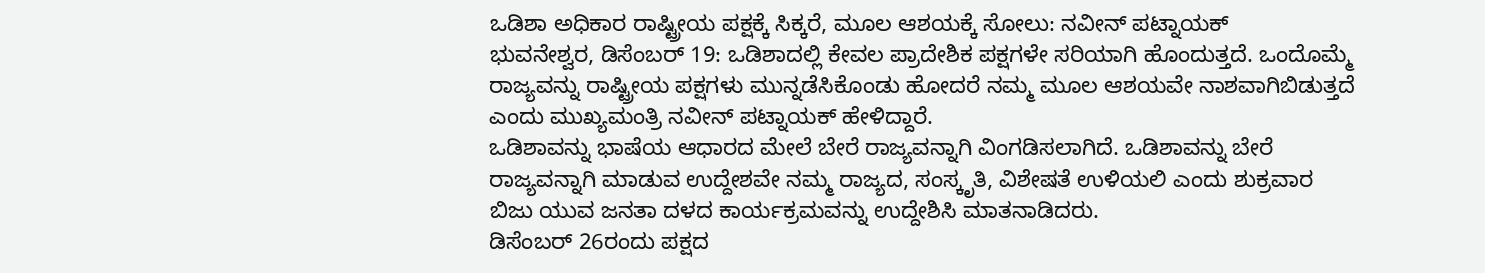ಒಡಿಶಾ ಅಧಿಕಾರ ರಾಷ್ಟ್ರೀಯ ಪಕ್ಷಕ್ಕೆ ಸಿಕ್ಕರೆ, ಮೂಲ ಆಶಯಕ್ಕೆ ಸೋಲು: ನವೀನ್ ಪಟ್ನಾಯಕ್
ಭುವನೇಶ್ವರ, ಡಿಸೆಂಬರ್ 19: ಒಡಿಶಾದಲ್ಲಿ ಕೇವಲ ಪ್ರಾದೇಶಿಕ ಪಕ್ಷಗಳೇ ಸರಿಯಾಗಿ ಹೊಂದುತ್ತದೆ. ಒಂದೊಮ್ಮೆ ರಾಜ್ಯವನ್ನು ರಾಷ್ಟ್ರೀಯ ಪಕ್ಷಗಳು ಮುನ್ನಡೆಸಿಕೊಂಡು ಹೋದರೆ ನಮ್ಮ ಮೂಲ ಆಶಯವೇ ನಾಶವಾಗಿಬಿಡುತ್ತದೆ ಎಂದು ಮುಖ್ಯಮಂತ್ರಿ ನವೀನ್ ಪಟ್ನಾಯಕ್ ಹೇಳಿದ್ದಾರೆ.
ಒಡಿಶಾವನ್ನು ಭಾಷೆಯ ಆಧಾರದ ಮೇಲೆ ಬೇರೆ ರಾಜ್ಯವನ್ನಾಗಿ ವಿಂಗಡಿಸಲಾಗಿದೆ. ಒಡಿಶಾವನ್ನು ಬೇರೆ ರಾಜ್ಯವನ್ನಾಗಿ ಮಾಡುವ ಉದ್ದೇಶವೇ ನಮ್ಮ ರಾಜ್ಯದ, ಸಂಸ್ಕೃತಿ, ವಿಶೇಷತೆ ಉಳಿಯಲಿ ಎಂದು ಶುಕ್ರವಾರ ಬಿಜು ಯುವ ಜನತಾ ದಳದ ಕಾರ್ಯಕ್ರಮವನ್ನು ಉದ್ದೇಶಿಸಿ ಮಾತನಾಡಿದರು.
ಡಿಸೆಂಬರ್ 26ರಂದು ಪಕ್ಷದ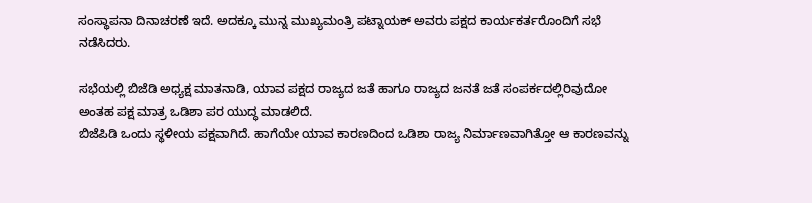ಸಂಸ್ಥಾಪನಾ ದಿನಾಚರಣೆ ಇದೆ. ಅದಕ್ಕೂ ಮುನ್ನ ಮುಖ್ಯಮಂತ್ರಿ ಪಟ್ನಾಯಕ್ ಅವರು ಪಕ್ಷದ ಕಾರ್ಯಕರ್ತರೊಂದಿಗೆ ಸಭೆ ನಡೆಸಿದರು.

ಸಭೆಯಲ್ಲಿ ಬಿಜೆಡಿ ಅಧ್ಯಕ್ಷ ಮಾತನಾಡಿ, ಯಾವ ಪಕ್ಷದ ರಾಜ್ಯದ ಜತೆ ಹಾಗೂ ರಾಜ್ಯದ ಜನತೆ ಜತೆ ಸಂಪರ್ಕದಲ್ಲಿರಿವುದೋ ಅಂತಹ ಪಕ್ಷ ಮಾತ್ರ ಒಡಿಶಾ ಪರ ಯುದ್ಧ ಮಾಡಲಿದೆ.
ಬಿಜೆಪಿಡಿ ಒಂದು ಸ್ಥಳೀಯ ಪಕ್ಷವಾಗಿದೆ. ಹಾಗೆಯೇ ಯಾವ ಕಾರಣದಿಂದ ಒಡಿಶಾ ರಾಜ್ಯ ನಿರ್ಮಾಣವಾಗಿತ್ತೋ ಆ ಕಾರಣವನ್ನು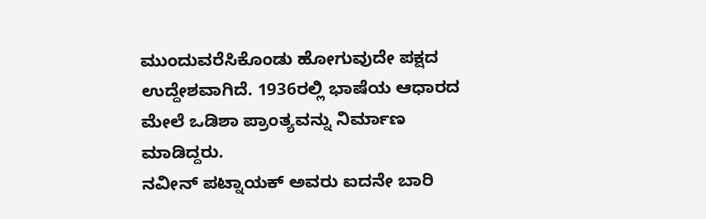ಮುಂದುವರೆಸಿಕೊಂಡು ಹೋಗುವುದೇ ಪಕ್ಷದ ಉದ್ದೇಶವಾಗಿದೆ. 1936ರಲ್ಲಿ ಭಾಷೆಯ ಆಧಾರದ ಮೇಲೆ ಒಡಿಶಾ ಪ್ರಾಂತ್ಯವನ್ನು ನಿರ್ಮಾಣ ಮಾಡಿದ್ದರು.
ನವೀನ್ ಪಟ್ನಾಯಕ್ ಅವರು ಐದನೇ ಬಾರಿ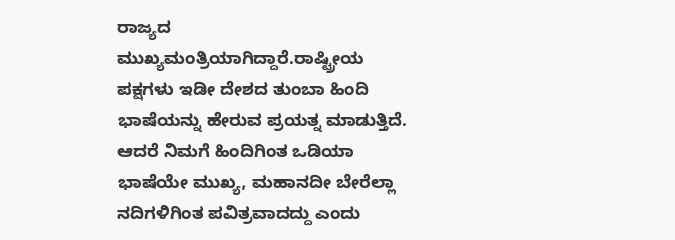ರಾಜ್ಯದ ಮುಖ್ಯಮಂತ್ರಿಯಾಗಿದ್ದಾರೆ.ರಾಷ್ಟ್ರೀಯ ಪಕ್ಷಗಳು ಇಡೀ ದೇಶದ ತುಂಬಾ ಹಿಂದಿ ಭಾಷೆಯನ್ನು ಹೇರುವ ಪ್ರಯತ್ನ ಮಾಡುತ್ತಿದೆ. ಆದರೆ ನಿಮಗೆ ಹಿಂದಿಗಿಂತ ಒಡಿಯಾ ಭಾಷೆಯೇ ಮುಖ್ಯ, ಮಹಾನದೀ ಬೇರೆಲ್ಲಾ ನದಿಗಳಿಗಿಂತ ಪವಿತ್ರವಾದದ್ದು ಎಂದು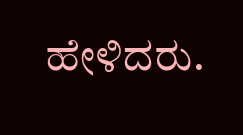ಹೇಳಿದರು.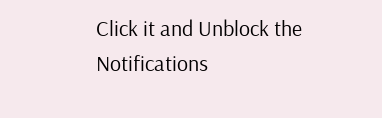Click it and Unblock the Notifications